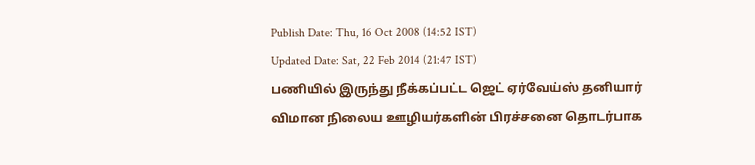Publish Date: Thu, 16 Oct 2008 (14:52 IST)
Updated Date: Sat, 22 Feb 2014 (21:47 IST)
பணியில் இருந்து நீக்கப்பட்ட ஜெட் ஏர்வேய்ஸ் தனியார் விமான நிலைய ஊழியர்களின் பிரச்சனை தொடர்பாக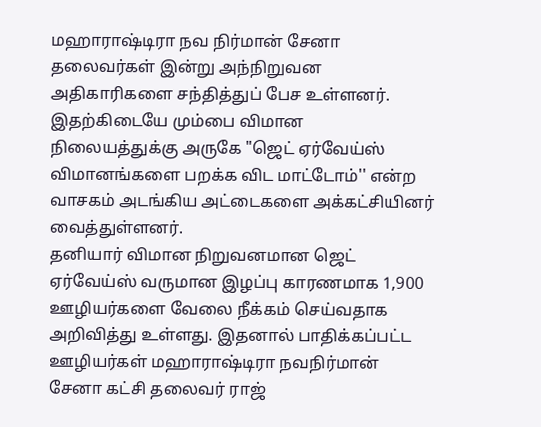மஹாராஷ்டிரா நவ நிர்மான் சேனா தலைவர்கள் இன்று அந்நிறுவன அதிகாரிகளை சந்தித்துப் பேச உள்ளனர்.
இதற்கிடையே மும்பை விமான நிலையத்துக்கு அருகே "ஜெட் ஏர்வேய்ஸ் விமானங்களை பறக்க விட மாட்டோம்'' என்ற வாசகம் அடங்கிய அட்டைகளை அக்கட்சியினர் வைத்துள்ளனர்.
தனியார் விமான நிறுவனமான ஜெட் ஏர்வேய்ஸ் வருமான இழப்பு காரணமாக 1,900 ஊழியர்களை வேலை நீக்கம் செய்வதாக அறிவித்து உள்ளது. இதனால் பாதிக்கப்பட்ட ஊழியர்கள் மஹாராஷ்டிரா நவநிர்மான் சேனா கட்சி தலைவர் ராஜ்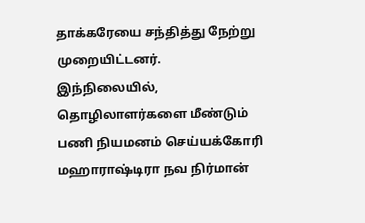தாக்கரேயை சந்தித்து நேற்று முறையிட்டனர்.
இந்நிலையில், தொழிலாளர்களை மீண்டும் பணி நியமனம் செய்யக்கோரி மஹாராஷ்டிரா நவ நிர்மான்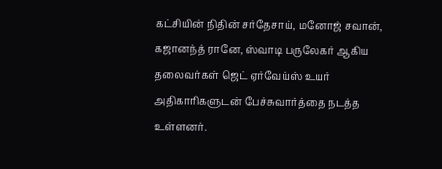கட்சியின் நிதின் சர்தேசாய், மனோஜ் சவான், கஜானந்த் ரானே, ஸ்வாடி பருலேகர் ஆகிய தலைவர்கள் ஜெட் ஏர்வேய்ஸ் உயர் அதிகாரிகளுடன் பேச்சுவார்த்தை நடத்த உள்ளனர்.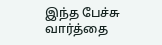இந்த பேச்சு வார்த்தை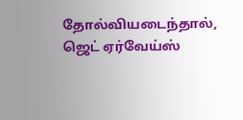தோல்வியடைந்தால், ஜெட் ஏர்வேய்ஸ்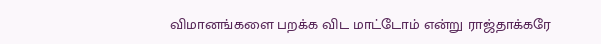விமானங்களை பறக்க விட மாட்டோம் என்று ராஜ்தாக்கரே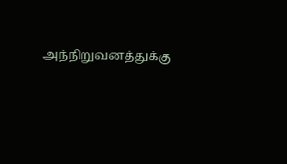அந்நிறுவனத்துக்கு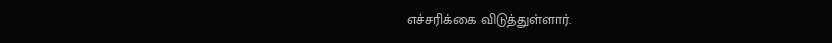எச்சரிக்கை விடுத்துள்ளார்.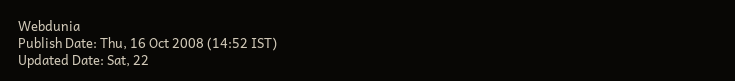Webdunia
Publish Date: Thu, 16 Oct 2008 (14:52 IST)
Updated Date: Sat, 22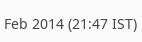Feb 2014 (21:47 IST)